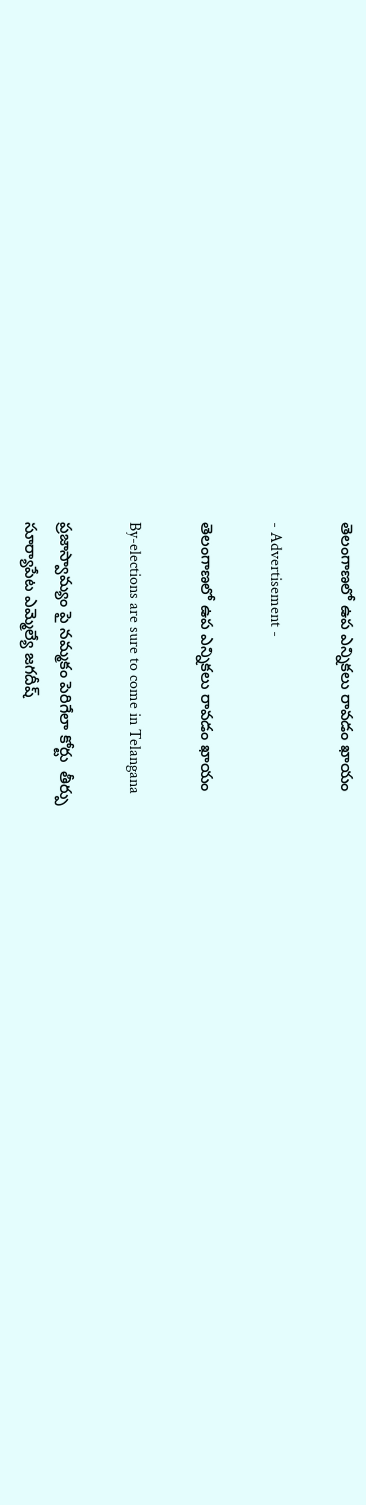తెలంగాణలో ఉప ఎన్నికలు రావడం ఖాయం

- Advertisement -

తెలంగాణలో ఉప ఎన్నికలు రావడం ఖాయం

By-elections are sure to come in Telangana

ప్రజాస్వామ్యం పై నమ్మకం పెరిగేలా కోర్టు  తీర్పు
సూర్యాపేట ఎమ్మెల్యే జగదీష్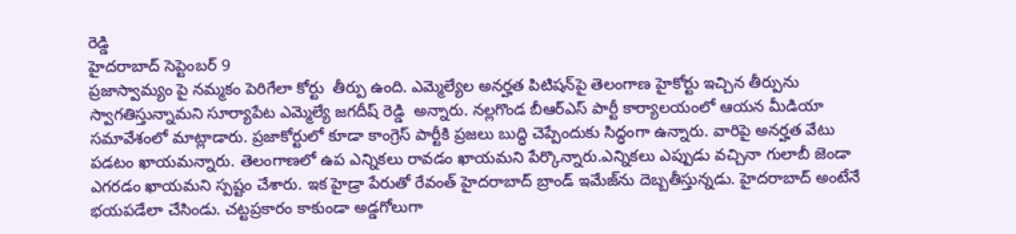రెడ్డి
హైదరాబాద్ సెప్టెంబర్ 9
ప్రజాస్వామ్యం పై నమ్మకం పెరిగేలా కోర్టు  తీర్పు ఉంది. ఎమ్మెల్యేల అన‌ర్హత పిటిష‌న్‌పై తెలంగాణ హైకోర్టు ఇచ్చిన తీర్పును స్వాగ‌తిస్తున్నామ‌ని సూర్యాపేట ఎమ్మెల్యే జగదీష్ రెడ్డి  అన్నారు. నల్లగొండ బీఆర్‌ఎస్‌ పార్టీ కార్యాలయంలో ఆయన మీడియా సమావేశంలో మాట్లాడారు. ప్రజాకోర్టులో కూడా కాంగ్రెస్ పార్టీకి ప్రజలు బుద్ధి చెప్పేందుకు సిద్ధంగా ఉన్నారు. వారిపై అనర్హత వేటు పడటం ఖాయమన్నారు. తెలంగాణలో ఉప ఎన్నికలు రావడం ఖాయమని పేర్కొన్నారు.ఎన్నికలు ఎప్పుడు వచ్చినా గులాబీ జెండా ఎగరడం ఖాయమని స్పష్టం చేశారు. ఇక హైడ్రా పేరుతో రేవంత్ హైదరాబాద్ బ్రాండ్ ఇమేజ్‌ను దెబ్బతీస్తున్నడు. హైదరాబాద్ అంటేనే భయపడేలా చేసిండు. చట్టప్రకారం కాకుండా అడ్డగోలుగా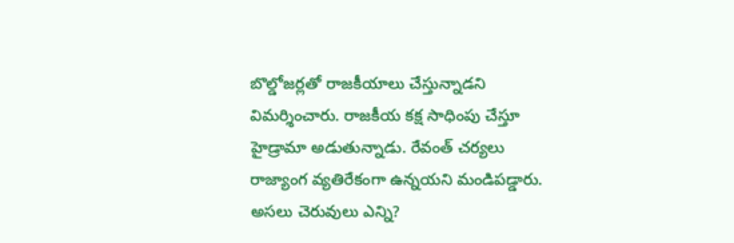బొల్డోజర్లతో రాజకీయాలు చేస్తున్నాడని విమర్శించారు. రాజకీయ కక్ష సాధింపు చేస్తూ హైడ్రామా అడుతున్నాడు. రేవంత్ చర్యలు రాజ్యాంగ వ్యతిరేకంగా ఉన్నయని మండిపడ్డారు. అసలు చెరువులు ఎన్ని?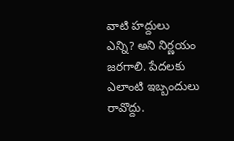వాటి హద్దులు ఎన్ని? అని నిర్ణయం జరగాలి. పేదలకు ఎలాంటి ఇబ్బందులు రావొద్దు.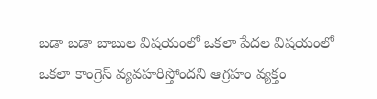బడా బడా బాబుల విషయంలో ఒకలా పేదల విషయంలో ఒకలా కాంగ్రెస్ వ్యవహరిస్తోందని ఆగ్రహం వ్యక్తం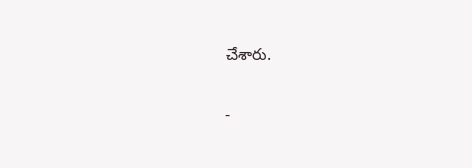చేశారు.

-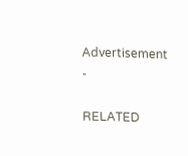Advertisement -

RELATED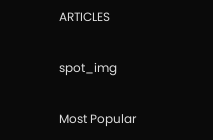ARTICLES

spot_img

Most Popular